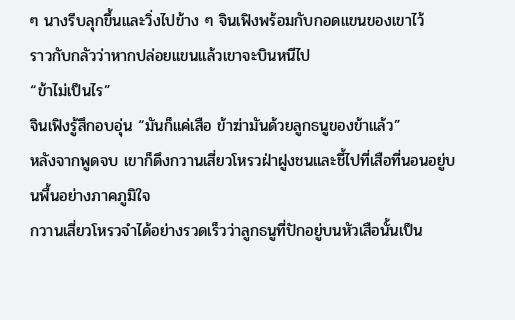ๆ นางรีบลุกขึ้นและวิ่งไปข้าง ๆ จินเฟิงพร้อมกับกอดแขนของเขาไว้
ราวกับกลัวว่าหากปล่อยแขนแล้วเขาจะบินหนีไป
“ข้าไม่เป็นไร”
จินเฟิงรู้สึกอบอุ่น “มันก็แค่เสือ ข้าฆ่ามันด้วยลูกธนูของข้าแล้ว”
หลังจากพูดจบ เขาก็ดึงกวานเสี่ยวโหรวฝ่าฝูงชนและชี้ไปที่เสือที่นอนอยู่บนพื้นอย่างภาคภูมิใจ
กวานเสี่ยวโหรวจำได้อย่างรวดเร็วว่าลูกธนูที่ปักอยู่บนหัวเสือนั้นเป็น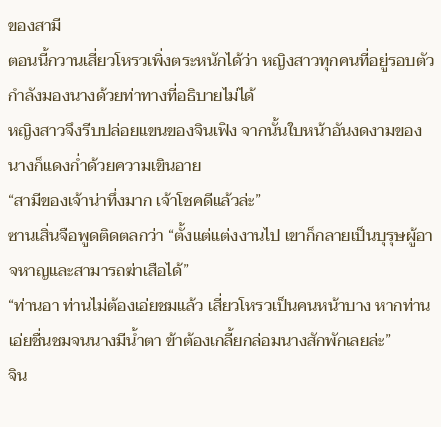ของสามี
ตอนนี้กวานเสี่ยวโหรวเพิ่งตระหนักได้ว่า หญิงสาวทุกคนที่อยู่รอบตัวกำลังมองนางด้วยท่าทางที่อธิบายไม่ได้
หญิงสาวจึงรีบปล่อยแขนของจินเฟิง จากนั้นใบหน้าอันงดงามของนางก็แดงก่ำด้วยความเขินอาย
“สามีของเจ้าน่าทึ่งมาก เจ้าโชคดีแล้วล่ะ”
ซานเสิ่นจือพูดติดตลกว่า “ตั้งแต่แต่งงานไป เขาก็กลายเป็นบุรุษผู้อาจหาญและสามารถฆ่าเสือได้”
“ท่านอา ท่านไม่ต้องเอ่ยชมแล้ว เสี่ยวโหรวเป็นคนหน้าบาง หากท่านเอ่ยชื่นชมจนนางมีน้ำตา ข้าต้องเกลี้ยกล่อมนางสักพักเลยล่ะ”
จิน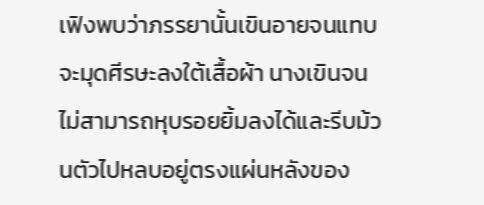เฟิงพบว่าภรรยานั้นเขินอายจนแทบจะมุดศีรษะลงใต้เสื้อผ้า นางเขินจนไม่สามารถหุบรอยยิ้มลงได้และรีบม้วนตัวไปหลบอยู่ตรงแผ่นหลังของ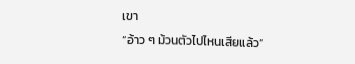เขา
“อ้าว ๆ ม้วนตัวไปไหนเสียแล้ว”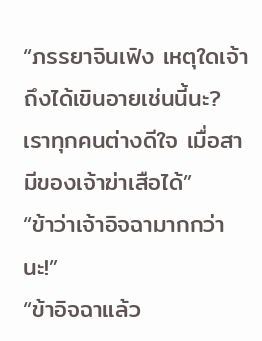“ภรรยาจินเฟิง เหตุใดเจ้าถึงได้เขินอายเช่นนี้นะ? เราทุกคนต่างดีใจ เมื่อสามีของเจ้าฆ่าเสือได้”
“ข้าว่าเจ้าอิจฉามากกว่านะ!”
“ข้าอิจฉาแล้ว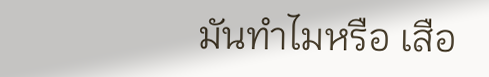มันทำไมหรือ เสือ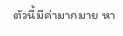ตัวนี้มีค่ามากมาย หา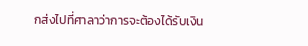กส่งไปที่ศาลาว่าการจะต้องได้รับเงิน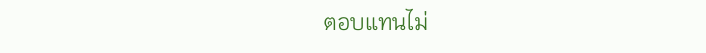ตอบแทนไม่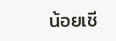น้อยเชี